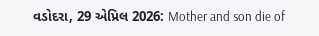વડોદરા, 29 એપ્રિલ 2026: Mother and son die of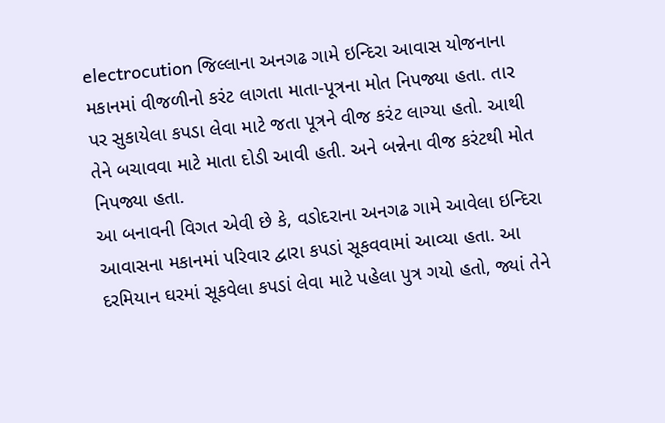electrocution જિલ્લાના અનગઢ ગામે ઇન્દિરા આવાસ યોજનાના મકાનમાં વીજળીનો કરંટ લાગતા માતા-પૂત્રના મોત નિપજ્યા હતા. તાર પર સુકાયેલા કપડા લેવા માટે જતા પૂત્રને વીજ કરંટ લાગ્યા હતો. આથી તેને બચાવવા માટે માતા દોડી આવી હતી. અને બન્નેના વીજ કરંટથી મોત નિપજ્યા હતા.
આ બનાવની વિગત એવી છે કે, વડોદરાના અનગઢ ગામે આવેલા ઇન્દિરા આવાસના મકાનમાં પરિવાર દ્વારા કપડાં સૂકવવામાં આવ્યા હતા. આ દરમિયાન ઘરમાં સૂકવેલા કપડાં લેવા માટે પહેલા પુત્ર ગયો હતો, જ્યાં તેને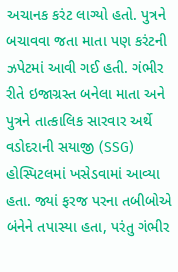અચાનક કરંટ લાગ્યો હતો. પુત્રને બચાવવા જતા માતા પણ કરંટની ઝપેટમાં આવી ગઈ હતી. ગંભીર રીતે ઇજાગ્રસ્ત બનેલા માતા અને પુત્રને તાત્કાલિક સારવાર અર્થે વડોદરાની સયાજી (SSG) હોસ્પિટલમાં ખસેડવામાં આવ્યા હતા. જ્યાં ફરજ પરના તબીબોએ બંનેને તપાસ્યા હતા, પરંતુ ગંભીર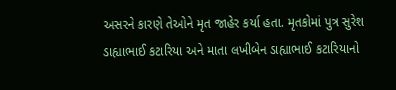અસરને કારણે તેઓને મૃત જાહેર કર્યા હતા. મૃતકોમાં પુત્ર સુરેશ ડાહ્યાભાઈ કટારિયા અને માતા લખીબેન ડાહ્યાભાઈ કટારિયાનો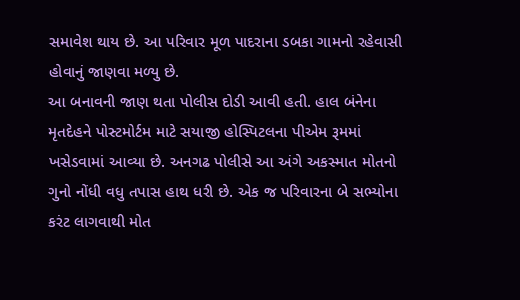સમાવેશ થાય છે. આ પરિવાર મૂળ પાદરાના ડબકા ગામનો રહેવાસી હોવાનું જાણવા મળ્યુ છે.
આ બનાવની જાણ થતા પોલીસ દોડી આવી હતી. હાલ બંનેના મૃતદેહને પોસ્ટમોર્ટમ માટે સયાજી હોસ્પિટલના પીએમ રૂમમાં ખસેડવામાં આવ્યા છે. અનગઢ પોલીસે આ અંગે અકસ્માત મોતનો ગુનો નોંધી વધુ તપાસ હાથ ધરી છે. એક જ પરિવારના બે સભ્યોના કરંટ લાગવાથી મોત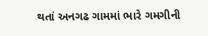થતાં અનગઢ ગામમાં ભારે ગમગીની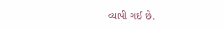વ્યાપી ગઈ છે.